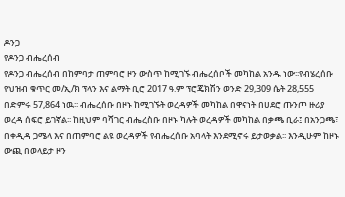ዶንጋ
የዶንጋ ብሔረሰብ
የዶንጋ ብሔረሰብ በከምባታ ጠምባሮ ዞን ውስጥ ከሚገኙ ብሔረሰቦች መካከል አንዱ ነው፡፡የብሄረሰቡ የህዝብ ቁጥር መ/ኢ/ክ ፕላን እና ልማት ቢሮ 2017 ዓ.ም ፕሮጄክሽን ወንድ 29,309 ሴት 28,555 በድምሩ 57,864 ነዉ፡፡ ብሔረሰቡ በዞኑ ከሚገኙት ወረዳዎች መካከል በዋናነት በሀደሮ ጡንጦ ዙሪያ ወረዳ ሰፍሮ ይገኛል፡፡ ከዚህም ባሻገር ብሔረስቡ በዞኑ ካሉት ወረዳዎች መካከል በቃጫ ቢራ፤ በአንጋጫ፣ በቀዲዳ ጋሜላ እና በጠምባሮ ልዩ ወረዳዎች የብሔረሰቡ አባላት እንደሚኖሩ ይታወቃል፡፡ እንዲሁም ከዞኑ ውጪ በወላይታ ዞን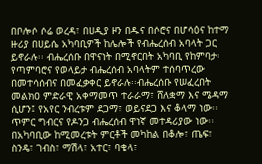በቦሎሶ ሶሬ ወረዳ፣ በሀዲያ ዞን በዱና በሶሮና በሆሳዕና ከተማ ዙሪያ በሀይሴ አካባቢዎች ከሌሎች የብሔረሰብ አባላት ጋር ይኖራሉ፡፡ ብሔረሰቡ በዋናነት በሚኖርበት አካባቢ የከምባታ፡ የጣምባሮና የወላይታ ብሔረሰብ አባላትም ተሰባጥረው በመተሳሰብና በመፈቃቀር ይኖራሉ፡፡ብሔረሰቡ የሠፈረበት መልክዐ ምድራዊ አቀማመጥ ተራራማ፣ ሸለቋማ እና ሜዳማ ሲሆን፤ የአየር ንብረቱም ደጋማ፣ ወይናደጋ እና ቆላማ ነው፡፡
ጥምር ግብርና የዶንጋ ብሔረሰብ ዋነኛ መተዳሪያው ነው፡፡ በአካባቢው ከሚመረቱት ምርቶች መካከል በቆሎ፣ ጤፍ፣ ስንዴ፣ ገብስ፣ ማሽላ፣ አተር፣ ባቄላ፣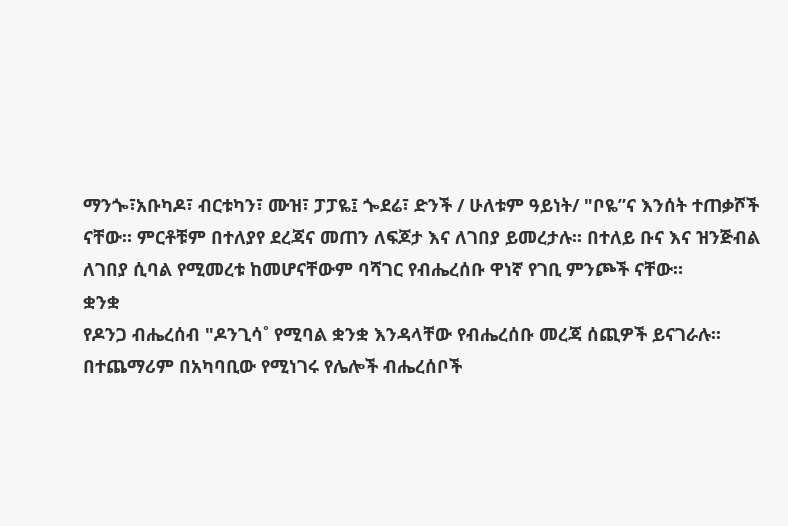ማንጐ፣አቡካዶ፣ ብርቱካን፣ ሙዝ፣ ፓፓዬ፤ ጐደሬ፣ ድንች / ሁለቱም ዓይነት/ "ቦዬ”ና እንሰት ተጠቃሾች ናቸው። ምርቶቹም በተለያየ ደረጃና መጠን ለፍጆታ እና ለገበያ ይመረታሉ፡፡ በተለይ ቡና እና ዝንጅብል ለገበያ ሲባል የሚመረቱ ከመሆናቸውም ባሻገር የብሔረሰቡ ዋነኛ የገቢ ምንጮች ናቸው።
ቋንቋ
የዶንጋ ብሔረሰብ "ዶንጊሳ˚ የሚባል ቋንቋ እንዳላቸው የብሔረሰቡ መረጃ ሰጪዎች ይናገራሉ፡፡ በተጨማሪም በአካባቢው የሚነገሩ የሌሎች ብሔረሰቦች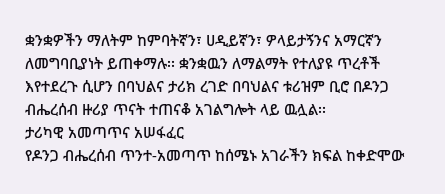ቋንቋዎችን ማለትም ከምባትኛን፣ ሀዲይኛን፣ ዎላይታኝንና አማርኛን ለመግባቢያነት ይጠቀማሉ፡፡ ቋንቋዉን ለማልማት የተለያዩ ጥረቶች እየተደረጉ ሲሆን በባህልና ታሪክ ረገድ በባህልና ቱሪዝም ቢሮ በዶንጋ ብሔረሰብ ዙሪያ ጥናት ተጠናቆ አገልግሎት ላይ ዉሏል፡፡
ታሪካዊ አመጣጥና አሠፋፈር
የዶንጋ ብሔረሰብ ጥንተ-አመጣጥ ከሰሜኑ አገራችን ክፍል ከቀድሞው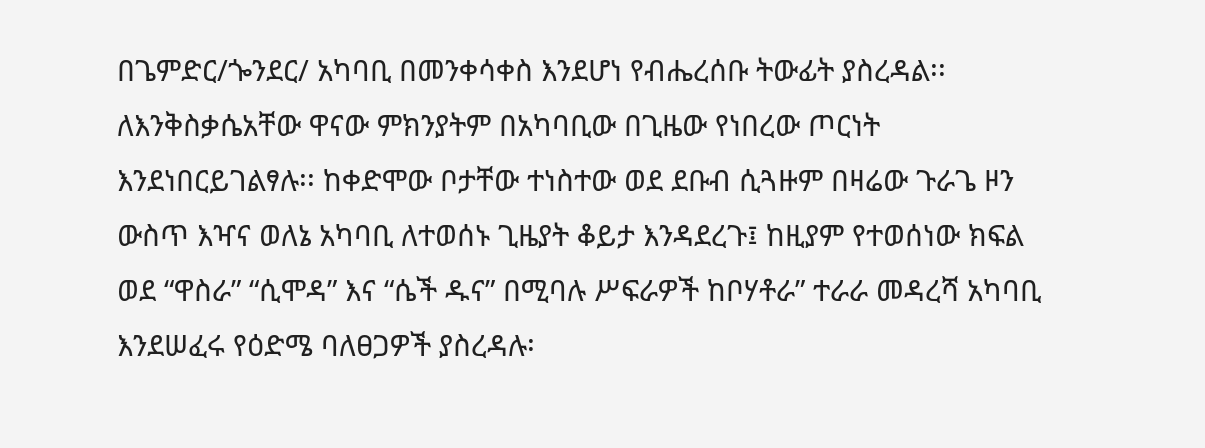በጌምድር/ጐንደር/ አካባቢ በመንቀሳቀስ እንደሆነ የብሔረሰቡ ትውፊት ያስረዳል፡፡ ለእንቅስቃሴአቸው ዋናው ምክንያትም በአካባቢው በጊዜው የነበረው ጦርነት እንደነበርይገልፃሉ፡፡ ከቀድሞው ቦታቸው ተነስተው ወደ ደቡብ ሲጓዙም በዛሬው ጉራጌ ዞን ውስጥ እዣና ወለኔ አካባቢ ለተወሰኑ ጊዜያት ቆይታ እንዳደረጉ፤ ከዚያም የተወሰነው ክፍል ወደ “ዋስራ” “ሲሞዳ” እና “ሴች ዱና” በሚባሉ ሥፍራዎች ከቦሃቶራ” ተራራ መዳረሻ አካባቢ እንደሠፈሩ የዕድሜ ባለፀጋዎች ያስረዳሉ፡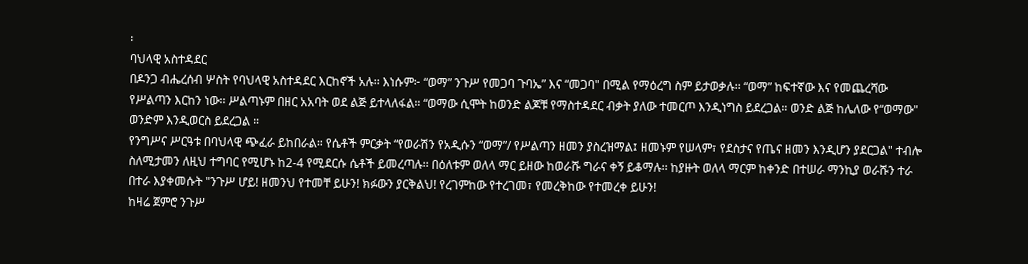፡
ባህላዊ አስተዳደር
በዶንጋ ብሔረሰብ ሦስት የባህላዊ አስተዳደር እርከኖች አሉ፡፡ እነሱም፦ “ወማ” ንጉሥ የመጋባ ጉባኤ” እና “መጋባ" በሚል የማዕረግ ስም ይታወቃሉ፡፡ “ወማ” ከፍተኛው እና የመጨረሻው የሥልጣን እርከን ነው፡፡ ሥልጣኑም በዘር አአባት ወደ ልጅ ይተላለፋል። “ወማው ሲሞት ከወንድ ልጆቹ የማስተዳደር ብቃት ያለው ተመርጦ እንዲነግስ ይደረጋል። ወንድ ልጅ ከሌለው የ“ወማው" ወንድም እንዲወርስ ይደረጋል ።
የንግሥና ሥርዓቱ በባህላዊ ጭፈራ ይከበራል። የሴቶች ምርቃት “የወራሽን የአዲሱን “ወማ”/ የሥልጣን ዘመን ያስረዝማል፤ ዘመኑም የሠላም፣ የደስታና የጤና ዘመን እንዲሆን ያደርጋል" ተብሎ ስለሚታመን ለዚህ ተግባር የሚሆኑ ከ2-4 የሚደርሱ ሴቶች ይመረጣሉ፡፡ በዕለቱም ወለላ ማር ይዘው ከወራሹ ግራና ቀኝ ይቆማሉ፡፡ ከያዙት ወለላ ማርም ከቀንድ በተሠራ ማንኪያ ወራሹን ተራ በተራ እያቀመሱት "ንጉሥ ሆይ! ዘመንህ የተመቸ ይሁን! ክፉውን ያርቅልህ! የረገምከው የተረገመ፣ የመረቅከው የተመረቀ ይሁን!
ከዛሬ ጀምሮ ንጉሥ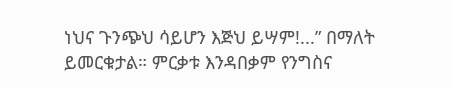ነህና ጉንጭህ ሳይሆን እጅህ ይሣም!...” በማለት ይመርቁታል። ምርቃቱ እንዳበቃም የንግስና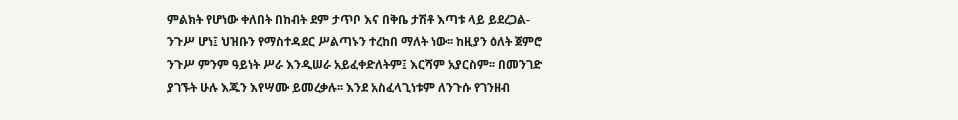ምልክት የሆነው ቀለበት በከብት ደም ታጥቦ እና በቅቤ ታሽቶ እጣቱ ላይ ይደረጋል- ንጉሥ ሆነ፤ ህዝቡን የማስተዳደር ሥልጣኑን ተረከበ ማለት ነው፡፡ ከዚያን ዕለት ጀምሮ ንጉሥ ምንም ዓይነት ሥራ እንዲሠራ አይፈቀድለትም፤ እርሻም አያርስም፡፡ በመንገድ ያገኙት ሁሉ እጁን እየሣሙ ይመረቃሉ፡፡ እንደ አስፈላጊነቱም ለንጉሱ የገንዘብ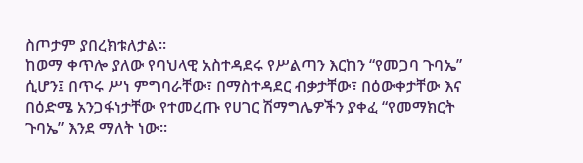ስጦታም ያበረክቱለታል፡፡
ከወማ ቀጥሎ ያለው የባህላዊ አስተዳደሩ የሥልጣን እርከን “የመጋባ ጉባኤ” ሲሆን፤ በጥሩ ሥነ ምግባራቸው፣ በማስተዳደር ብቃታቸው፣ በዕውቀታቸው እና በዕድሜ አንጋፋነታቸው የተመረጡ የሀገር ሽማግሌዎችን ያቀፈ “የመማክርት ጉባኤ” እንደ ማለት ነው፡፡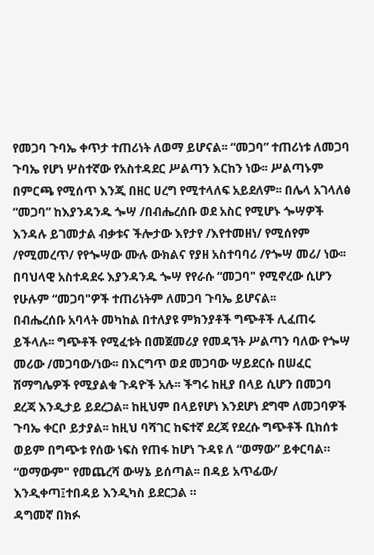የመጋባ ጉባኤ ቀጥታ ተጠሪነት ለወማ ይሆናል፡፡ “መጋባ” ተጠሪነቱ ለመጋባ ጉባኤ የሆነ ሦስተኛው የአስተዳደር ሥልጣን እርከን ነው፡፡ ሥልጣኑም በምርጫ የሚሰጥ እንጂ በዘር ሀረግ የሚተላለፍ አይደለም፡፡ በሌላ አገላለፅ “መጋባ” ከእያንዳንዱ ጐሣ /በብሔረሰቡ ወደ አስር የሚሆኑ ጐሣዎች እንዳሉ ይገመታል ብቃቱና ችሎታው እየታየ /እየተመዘነ/ የሚሰየም /የሚመረጥ/ የየጐሣው ሙሉ ውክልና የያዘ አስተባባሪ /የጐሣ መሪ/ ነው፡፡ በባህላዊ አስተዳደሩ እያንዳንዱ ጐሣ የየራሱ “መጋባ" የሚኖረው ሲሆን የሁሉም “መጋባ"ዎች ተጠሪነትም ለመጋባ ጉባኤ ይሆናል፡፡
በብሔረሰቡ አባላት መካከል በተለያዩ ምክንያቶች ግጭቶች ሊፈጠሩ ይችላሉ፡፡ ግጭቶች የሚፈቱት በመጀመሪያ የመዳኘት ሥልጣን ባለው የጐሣ መሪው /መጋባው/ነው፡፡ በእርግጥ ወደ መጋባው ሣይደርሱ በሠፈር ሽማግሌዎች የሚያልቁ ጉዳዮች አሉ፡፡ ችግሩ ከዚያ በላይ ሲሆን በመጋባ ደረጃ እንዲታይ ይደረጋል፡፡ ከዚህም በላይየሆነ እንደሆነ ደግሞ ለመጋባዎች ጉባኤ ቀርቦ ይታያል፡፡ ከዚህ ባሻገር ከፍተኛ ደረጃ የደረሱ ግጭቶች ቢከሰቱ ወይም በግጭቱ የሰው ነፍስ የጠፋ ከሆነ ጉዳዩ ለ “ወማው” ይቀርባል። “ወማውም" የመጨረሻ ውሣኔ ይሰጣል፡፡ በዳይ አጥፊው/ እንዲቀጣ፤ተበዳይ እንዲካስ ይደርጋል ።
ዳግመኛ በክፉ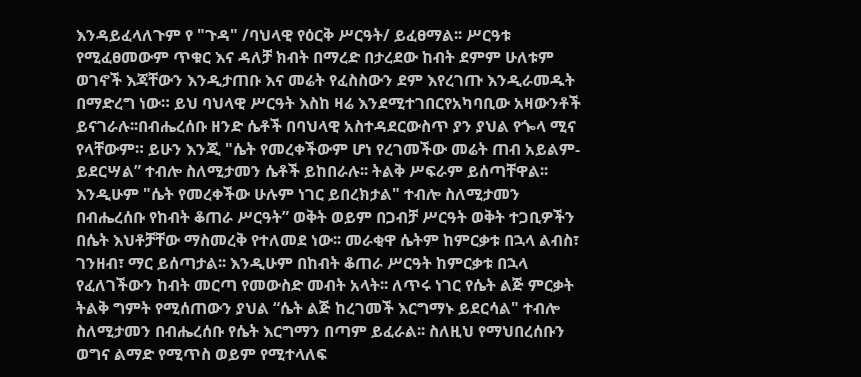እንዳይፈላለጉም የ "ጉዳ" /ባህላዊ የዕርቅ ሥርዓት/ ይፈፀማል፡፡ ሥርዓቱ የሚፈፀመውም ጥቁር እና ዳለቻ ክብት በማረድ በታረደው ከብት ደምም ሁለቱም ወገኖች እጃቸውን እንዲታጠቡ እና መሬት የፈስስውን ደም እየረገጡ እንዲራመዱት በማድረግ ነው። ይህ ባህላዊ ሥርዓት እስከ ዛሬ እንደሚተገበርየአካባቢው አዛውንቶች ይናገራሉ፡፡በብሔረሰቡ ዘንድ ሴቶች በባህላዊ አስተዳደርውስጥ ያን ያህል የጐላ ሚና የላቸውም። ይሁን እንጂ "ሴት የመረቀችውም ሆነ የረገመችው መሬት ጠብ አይልም- ይደርሣል” ተብሎ ስለሚታመን ሴቶች ይከበራሉ፡፡ ትልቅ ሥፍራም ይሰጣቸዋል፡፡
እንዲሁም "ሴት የመረቀችው ሁሉም ነገር ይበረክታል" ተብሎ ስለሚታመን በብሔረሰቡ የከብት ቆጠራ ሥርዓት” ወቅት ወይም በጋብቻ ሥርዓት ወቅት ተጋቢዎችን በሴት እህቶቻቸው ማስመረቅ የተለመደ ነው፡፡ መራቂዋ ሴትም ከምርቃቱ በኋላ ልብስ፣ ገንዘብ፣ ማር ይሰጣታል፡፡ እንዲሁም በከብት ቆጠራ ሥርዓት ከምርቃቱ በኋላ የፈለገችውን ከብት መርጣ የመውስድ መብት አላት፡፡ ለጥሩ ነገር የሴት ልጅ ምርቃት ትልቅ ግምት የሚሰጠውን ያህል “ሴት ልጅ ከረገመች እርግማኑ ይደርሳል" ተብሎ ስለሚታመን በብሔረሰቡ የሴት እርግማን በጣም ይፈራል፡፡ ስለዚህ የማህበረሰቡን ወግና ልማድ የሚጥስ ወይም የሚተላለፍ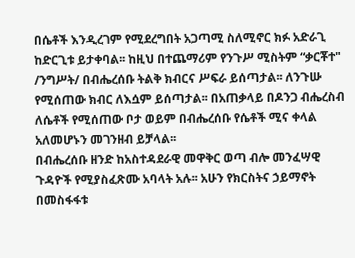በሴቶች እንዲረገም የሚደረግበት አጋጣሚ ስለሚኖር ክፉ አድራጊ ከድርጊቱ ይታቀባል፡፡ ከዚህ በተጨማሪም የንጉሥ ሚስትም “ቃርቾተ" /ንግሥት/ በብሔረሰቡ ትልቅ ክብርና ሥፍራ ይሰጣታል፡፡ ለንጉሡ የሚሰጠው ክብር ለእሷም ይሰጣታል፡፡ በአጠቃላይ በዶንጋ ብሔረስብ ለሴቶች የሚሰጠው ቦታ ወይም በብሔረሰቡ የሴቶች ሚና ቀላል አለመሆኑን መገንዘብ ይቻላል፡፡
በብሔረሰቡ ዘንድ ከአስተዳደራዊ መዋቅር ወጣ ብሎ መንፈሣዊ ጉዳዮች የሚያስፈጽሙ አባላት አሉ፡፡ አሁን የክርስትና ኃይማኖት በመስፋፋቱ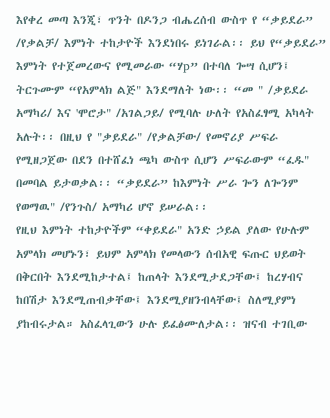እየቀረ መጣ እንጂ፣ ጥንት በዶንጋ ብሔረሰብ ውስጥ የ “ቃይደራ” /የቃልቻ/ እምነት ተከታዮች እንደነበሩ ይነገራል፡፡ ይህ የ“ቃይደራ” እምነት የተጀመረውና የሚመራው “ሃp” በተባለ ጐሣ ሲሆን፤ ትርጉሙም “የአምላክ ልጅ" እንደማለት ነው፡፡ “መ " /ቃይደራ አማካሪ/ እና 'ሞሮታ" /አገልጋይ/ የሚባሉ ሁለት የአስፈፃሚ አካላት አሉት፡፡ በዚህ የ "ቃይደራ" /የቃልቻው/ የመኖሪያ ሥፍራ የሚዘጋጀው በደን በተሸፈነ ጫካ ውስጥ ሲሆን ሥፍራውም “ፈዱ" በመባል ይታወቃል፡፡ “ቃይደራ” ከእምነት ሥራ ጐን ለጐንም የወማዉ" /የንጉስ/ አማካሪ ሆኖ ይሠራል፡፡
የዚህ እምነት ተከታዮችም “ቀይደራ" አንድ ኃይል ያለው የሁሉም አምላክ መሆኑን፣ ይህም አምላክ የመላውን ሰብአዊ ፍጡር ህይወት በቅርበት እንደሚከታተል፤ ከጠላት እንደሚታደጋቸው፤ ከረሃብና ከበሽታ እንደሚጠብቃቸው፤ እንደሚያዘንብላቸው፤ ስለሚያምነ ያከብሩታል። አስፈላጊውን ሁሉ ይፈፅሙለታል፡፡ ዝናብ ተገቢው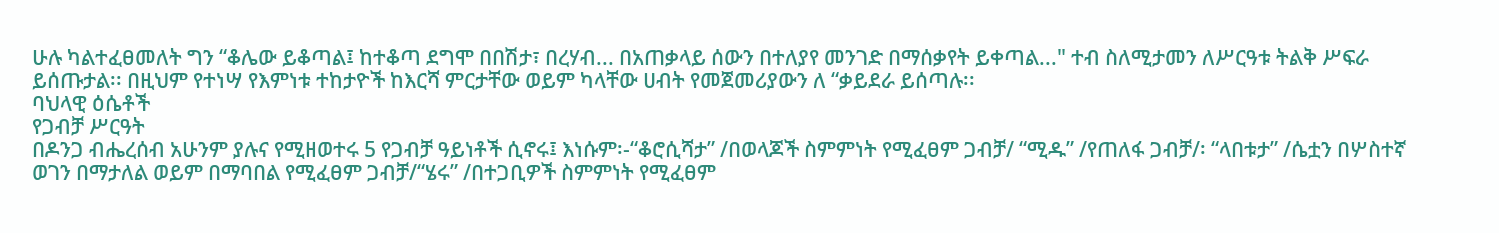ሁሉ ካልተፈፀመለት ግን “ቆሌው ይቆጣል፤ ከተቆጣ ደግሞ በበሽታ፣ በረሃብ... በአጠቃላይ ሰውን በተለያየ መንገድ በማሰቃየት ይቀጣል..." ተብ ስለሚታመን ለሥርዓቱ ትልቅ ሥፍራ ይሰጡታል፡፡ በዚህም የተነሣ የእምነቱ ተከታዮች ከእርሻ ምርታቸው ወይም ካላቸው ሀብት የመጀመሪያውን ለ “ቃይደራ ይሰጣሉ፡፡
ባህላዊ ዕሴቶች
የጋብቻ ሥርዓት
በዶንጋ ብሔረሰብ አሁንም ያሉና የሚዘወተሩ 5 የጋብቻ ዓይነቶች ሲኖሩ፤ እነሱም፡-“ቆሮሲሻታ” /በወላጆች ስምምነት የሚፈፀም ጋብቻ/ “ሚዱ” /የጠለፋ ጋብቻ/፡ “ላበቱታ” /ሴቷን በሦስተኛ ወገን በማታለል ወይም በማባበል የሚፈፀም ጋብቻ/“ሄሩ” /በተጋቢዎች ስምምነት የሚፈፀም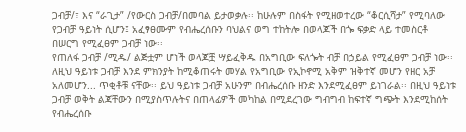ጋብቻ/፣ እና “ራጊታ” /የውርስ ጋብቻ/በመባል ይታወቃሉ፡፡ ከሁሉም በስፋት የሚዘወተረው “ቆርሲሻታ” የሚባለው የጋብቻ ዓይነት ሲሆን፤ አፈፃፀሙም የብሔረሰቡን ባህልና ወግ ተከትሎ በወላጆች በጐ ፍቃድ ላይ ተመስርቶ በሠርግ የሚፈፀም ጋብቻ ነው፡፡
የጠለፋ ጋብቻ /ሚዱ/ ልጅቷም ሆነች ወላጆቿ ሣይፈቅዱ በአግቢው ፍለጐት ብቻ በኃይል የሚፈፀም ጋብቻ ነው፡፡ ለዚህ ዓይነቱ ጋብቻ እንደ ምክንያት ከሚቆጠሩት መሃል የአግቢው የኢኮኖሚ አቅም ዝቅተኛ መሆን የዘር አቻ አለመሆን... ጥቂቶቹ ናቸው፡፡ ይህ ዓይነቱ ጋብቻ አሁንም በብሔረሰቡ ዘንድ እንደሚፈፀም ይነገራል፡፡ በዚህ ዓይነቱ ጋብቻ ወቅት ልጃቸውን በሚያስጥሉትና በጠላፊዎች መካከል በሚደረገው ግብግብ ከፍተኛ ግጭት እንደሚከሰት የብሔረሰቡ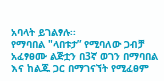አባላት ይገልፃሉ፡፡
የማባበል "ላበቱታ” የሚባለው ጋብቻ አፈፃፀሙ ልጅቷን በ3ኛ ወገን በማባበል እና ከልጁ ጋር በማገናኘት የሚፈፀም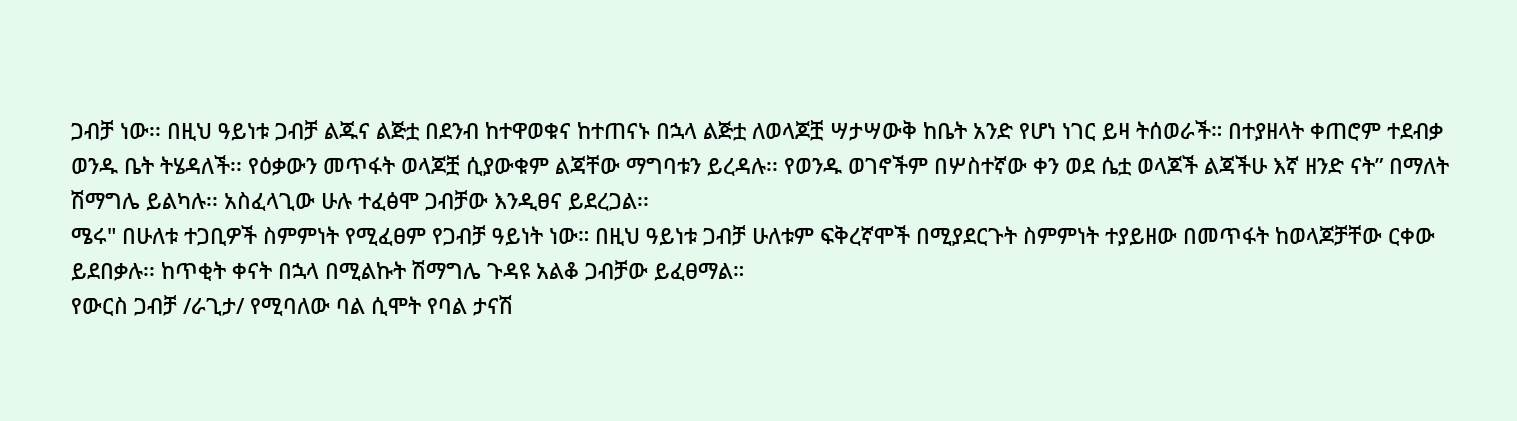ጋብቻ ነው፡፡ በዚህ ዓይነቱ ጋብቻ ልጁና ልጅቷ በደንብ ከተዋወቁና ከተጠናኑ በኋላ ልጅቷ ለወላጆቿ ሣታሣውቅ ከቤት አንድ የሆነ ነገር ይዛ ትሰወራች። በተያዘላት ቀጠሮም ተደብቃ ወንዱ ቤት ትሄዳለች፡፡ የዕቃውን መጥፋት ወላጆቿ ሲያውቁም ልጃቸው ማግባቱን ይረዳሉ፡፡ የወንዱ ወገኖችም በሦስተኛው ቀን ወደ ሴቷ ወላጆች ልጃችሁ እኛ ዘንድ ናት” በማለት ሽማግሌ ይልካሉ፡፡ አስፈላጊው ሁሉ ተፈፅሞ ጋብቻው እንዲፀና ይደረጋል፡፡
ሜሩ" በሁለቱ ተጋቢዎች ስምምነት የሚፈፀም የጋብቻ ዓይነት ነው። በዚህ ዓይነቱ ጋብቻ ሁለቱም ፍቅረኛሞች በሚያደርጉት ስምምነት ተያይዘው በመጥፋት ከወላጆቻቸው ርቀው ይደበቃሉ፡፡ ከጥቂት ቀናት በኋላ በሚልኩት ሽማግሌ ጉዳዩ አልቆ ጋብቻው ይፈፀማል።
የውርስ ጋብቻ /ራጊታ/ የሚባለው ባል ሲሞት የባል ታናሽ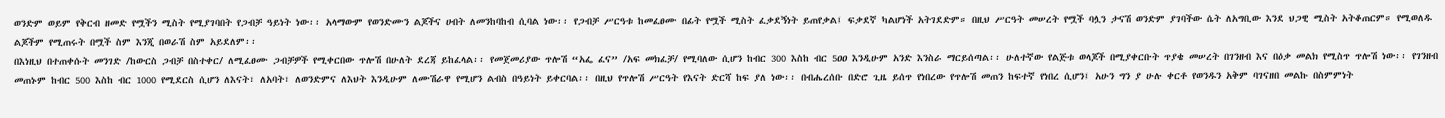ወንድም ወይም የቅርብ ዘመድ የሟችን ሚስት የሚያገባበት የጋብቻ ዓይነት ነው፡፡ አላማውም የወንድሙን ልጆችና ሀብት ለመንከባከብ ሲባል ነው፡፡ የጋብቻ ሥርዓቱ ከመፈፀሙ በፊት የሟች ሚስት ፈቃደኝነት ይጠየቃል፤ ፍቃደኛ ካልሆነች አትገደድም። በዚህ ሥርዓት መሠረት የሟች ባሏን ታናሽ ወንድም ያገባችው ሴት ለአግቢው እንደ ህጋዊ ሚስት አትቆጠርም። የሚወለዱ ልጆችም የሚጠሩት በሟች ስም እንጂ በወራሽ ስም አይደለም፡፡
በእነዚህ በተጠቀሱት መንገድ /ከውርስ ጋብቻ በስተቀር/ ለሚፈፀሙ ጋብቻዎች የሚቀርበው ጥሎሽ በሁለት ደረጃ ይከፈላል፡፡ የመጀመሪያው ጥሎሽ “አፌ ፈና” /አፍ መክፈቻ/ የሚባለው ሲሆን ከብር 300 እስከ ብር 5ዐዐ እንዲሁም አንድ እንስራ ማርይሰጣል፡፡ ሁለተኛው የልጅቱ ወላጆች በሚያቀርቡት ጥያቄ መሠረት በገንዘብ እና በዕቃ መልክ የሚስጥ ጥሎሽ ነው፡፡ የገንዘብ መጠኑም ከብር 500 እስከ ብር 1000 የሚደርስ ሲሆን ለእናት፣ ለአባት፣ ለወንድምና ለእህት እንዲሁም ለሙሽራዋ የሚሆን ልብስ በዓይነት ይቀርባል፡፡ በዚህ የጥሎሽ ሥርዓት የእናት ድርሻ ከፍ ያለ ነው፡፡ በብሔረሰቡ በድሮ ጊዜ ይሰጥ የነበረው የጥሎሽ መጠን ከፍተኛ የነበረ ሲሆን፤ አሁን ግን ያ ሁሉ ቀርቶ የወንዱን አቅም ባገናዘበ መልኩ በስምምነት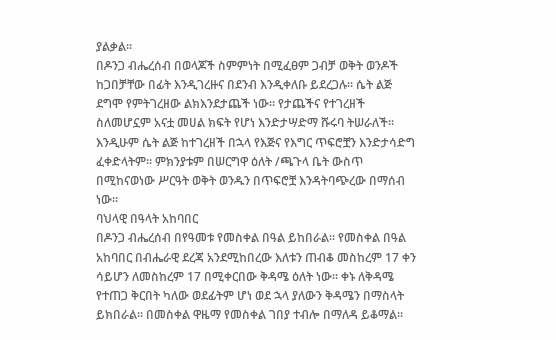ያልቃል።
በዶንጋ ብሔረሰብ በወላጆች ስምምነት በሚፈፀም ጋብቻ ወቅት ወንዶች ከጋበቻቸው በፊት እንዲገረዙና በደንብ እንዲቀለቡ ይደረጋሉ፡፡ ሴት ልጅ ደግሞ የምትገረዘው ልክእንደታጨች ነው፡፡ የታጨችና የተገረዘች ስለመሆኗም አናቷ መሀል ክፍት የሆነ እንድታሣድማ ሹሩባ ትሠራለች። እንዲሁም ሴት ልጅ ከተገረዘች በኋላ የእጅና የእግር ጥፍሮቿን እንድታሳድግ ፈቀድላትም፡፡ ምክንያቱም በሠርግዋ ዕለት /ጫጉላ ቤት ውስጥ በሚከናወነው ሥርዓት ወቅት ወንዱን በጥፍሮቿ እንዳትባጭረው በማሰብ ነው፡፡
ባህላዊ በዓላት አከባበር
በዶንጋ ብሔረሰብ በየዓመቱ የመስቀል በዓል ይከበራል፡፡ የመስቀል በዓል አከባበር በብሔራዊ ደረጃ አንደሚከበረው እለቱን ጠብቆ መስከረም 17 ቀን ሳይሆን ለመስከረም 17 በሚቀርበው ቅዳሜ ዕለት ነው፡፡ ቀኑ ለቅዳሜ የተጠጋ ቅርበት ካለው ወደፊትም ሆነ ወደ ኋላ ያለውን ቅዳሜን በማስላት ይክበራል፡፡ በመስቀል ዋዜማ የመስቀል ገበያ ተብሎ በማለዳ ይቆማል፡፡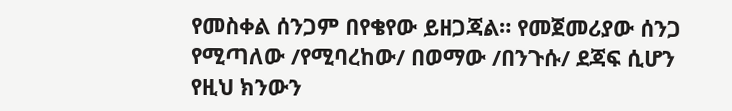የመስቀል ሰንጋም በየቄየው ይዘጋጃል። የመጀመሪያው ሰንጋ የሚጣለው /የሚባረከው/ በወማው /በንጉሱ/ ደጃፍ ሲሆን የዚህ ክንውን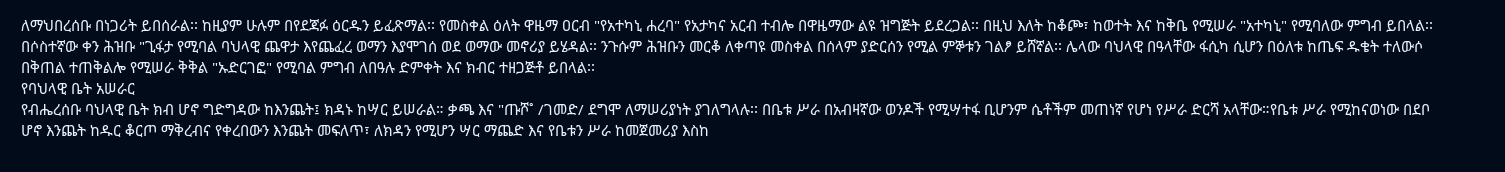ለማህበረሰቡ በነጋሪት ይበሰራል፡፡ ከዚያም ሁሉም በየደጃፉ ዕርዱን ይፈጽማል፡፡ የመስቀል ዕለት ዋዜማ ዐርብ "የአተካኒ ሐረባ" የአታካና አርብ ተብሎ በዋዜማው ልዩ ዝግጅት ይደረጋል፡፡ በዚህ እለት ከቆጮ፣ ከወተት እና ከቅቤ የሚሠራ "አተካኒ" የሚባለው ምግብ ይበላል፡፡ በሶስተኛው ቀን ሕዝቡ "ጊፋታ የሚባል ባህላዊ ጨዋታ እየጨፈረ ወማን እያሞገሰ ወደ ወማው መኖሪያ ይሄዳል፡፡ ንጉሱም ሕዝቡን መርቆ ለቀጣዩ መስቀል በሰላም ያድርሰን የሚል ምኞቱን ገልፆ ይሸኛል፡፡ ሌላው ባህላዊ በዓላቸው ፋሲካ ሲሆን በዕለቱ ከጤፍ ዱቄት ተለውሶ በቅጠል ተጠቅልሎ የሚሠራ ቅቅል "ኡድርገፎ" የሚባል ምግብ ለበዓሉ ድምቀት እና ክብር ተዘጋጅቶ ይበላል፡፡
የባህላዊ ቤት አሠራር
የብሔረሰቡ ባህላዊ ቤት ክብ ሆኖ ግድግዳው ከእንጨት፤ ክዳኑ ከሣር ይሠራል። ቃጫ እና "ጡሾ˚ /ገመድ/ ደግሞ ለማሠሪያነት ያገለግላሉ፡፡ በቤቱ ሥራ በአብዛኛው ወንዶች የሚሣተፋ ቢሆንም ሴቶችም መጠነኛ የሆነ የሥራ ድርሻ አላቸው።የቤቱ ሥራ የሚከናወነው በደቦ ሆኖ እንጨት ከዱር ቆርጦ ማቅረብና የቀረበውን እንጨት መፍለጥ፣ ለክዳን የሚሆን ሣር ማጨድ እና የቤቱን ሥራ ከመጀመሪያ እስከ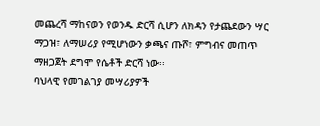መጨረሻ ማከናወን የወንዱ ድርሻ ሲሆን ለክዳን የታጨደውን ሣር ማጋዝ፣ ለማሠሪያ የሚሆነውን ቃጫና ጡሾ፣ ምግብና መጠጥ ማዘጋጀት ደግሞ የሴቶች ድርሻ ነው፡፡
ባህላዊ የመገልገያ መሣሪያዎች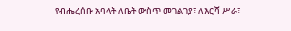የብሔረሰቡ አባላት ለቤት ውስጥ መገልገያ፣ ለእርሻ ሥራ፣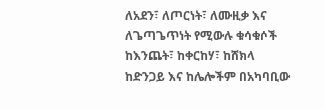ለአደን፣ ለጦርነት፣ ለሙዚቃ እና ለጌጣጌጥነት የሚውሉ ቁሳቁሶች ከእንጨት፣ ከቀርከሃ፣ ከሸክላ ከድንጋይ እና ከሌሎችም በአካባቢው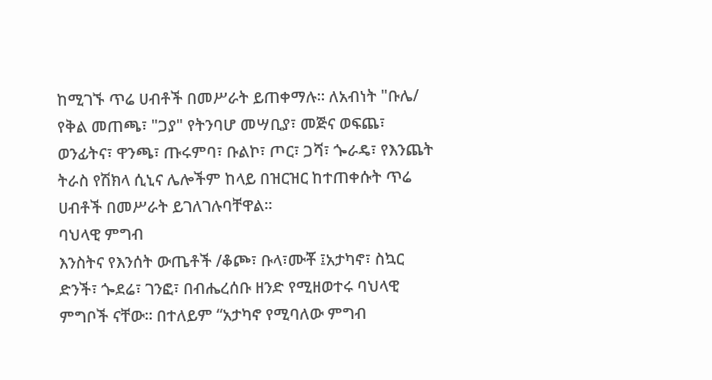ከሚገኙ ጥሬ ሀብቶች በመሥራት ይጠቀማሉ፡፡ ለአብነት "ቡሌ/ የቅል መጠጫ፣ "ጋያ" የትንባሆ መሣቢያ፣ መጅና ወፍጨ፣ ወንፊትና፣ ዋንጫ፣ ጡሩምባ፣ ቡልኮ፣ ጦር፣ ጋሻ፣ ጐራዴ፣ የእንጨት ትራስ የሽክላ ሲኒና ሌሎችም ከላይ በዝርዝር ከተጠቀሱት ጥሬ ሀብቶች በመሥራት ይገለገሉባቸዋል፡፡
ባህላዊ ምግብ
እንስትና የእንሰት ውጤቶች /ቆጮ፣ ቡላ፣ሙቾ ፤አታካኖ፣ ስኳር ድንች፣ ጐደሬ፣ ገንፎ፣ በብሔረሰቡ ዘንድ የሚዘወተሩ ባህላዊ ምግቦች ናቸው፡፡ በተለይም “አታካኖ የሚባለው ምግብ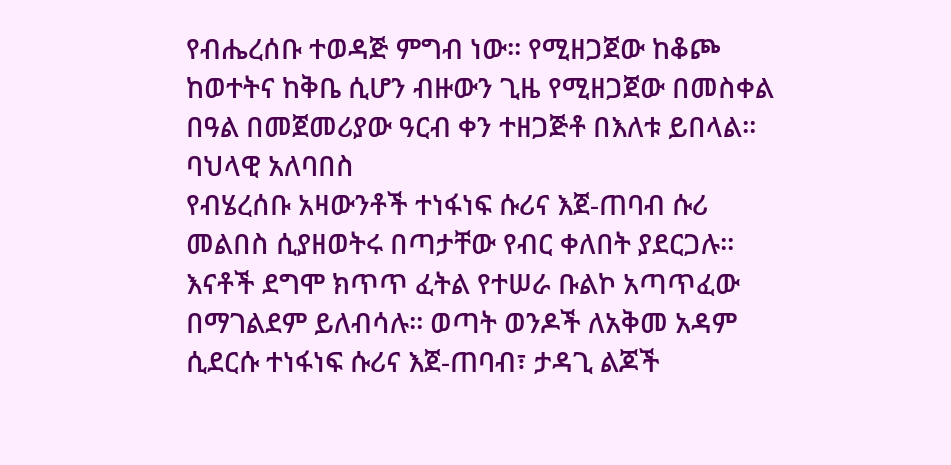የብሔረሰቡ ተወዳጅ ምግብ ነው፡፡ የሚዘጋጀው ከቆጮ ከወተትና ከቅቤ ሲሆን ብዙውን ጊዜ የሚዘጋጀው በመስቀል በዓል በመጀመሪያው ዓርብ ቀን ተዘጋጅቶ በእለቱ ይበላል፡፡
ባህላዊ አለባበስ
የብሄረሰቡ አዛውንቶች ተነፋነፍ ሱሪና እጀ-ጠባብ ሱሪ መልበስ ሲያዘወትሩ በጣታቸው የብር ቀለበት ያደርጋሉ፡፡ እናቶች ደግሞ ክጥጥ ፈትል የተሠራ ቡልኮ አጣጥፈው በማገልደም ይለብሳሉ፡፡ ወጣት ወንዶች ለአቅመ አዳም ሲደርሱ ተነፋነፍ ሱሪና እጀ-ጠባብ፣ ታዳጊ ልጆች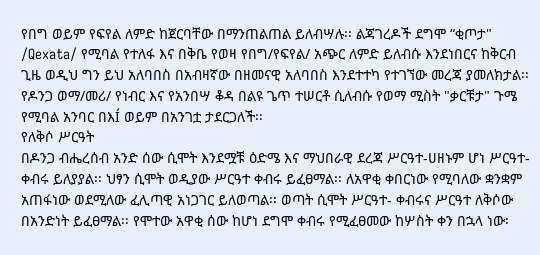የበግ ወይም የፍየል ለምድ ከጀርባቸው በማንጠልጠል ይለብሣሉ፡፡ ልጃገረዶች ደግሞ “ቂጦታ" /Qexata/ የሚባል የተለፋ እና በቅቤ የወዛ የበግ/የፍየል/ አጭር ለምድ ይለብሱ እንደነበርና ከቅርብ ጊዜ ወዲህ ግን ይህ አለባበስ በአብዛኛው በዘመናዊ አለባበስ እንደተተካ የተገኘው መረጃ ያመለክታል፡፡ የዶንጋ ወማ/መሪ/ የነብር እና የአንበሣ ቆዳ በልዩ ጌጥ ተሠርቶ ሲለብሱ የወማ ሚስት "ቃርቹታ" ጉሜ የሚባል አንባር በእÍ ወይም በአንገቷ ታደርጋለች፡፡
የለቅሶ ሥርዓት
በዶንጋ ብሔረሰብ አንድ ሰው ሲሞት እንደሟቹ ዕድሜ እና ማህበራዊ ደረጃ ሥርዓተ-ሀዘኑም ሆነ ሥርዓተ-ቀብሩ ይለያያል፡፡ ህፃን ሲሞት ወዲያው ሥርዓተ ቀብሩ ይፈፀማል፡፡ ለአዋቂ ቀበርነው የሚባለው ቋንቋም አጠፋነው ወደሚለው ፈሊጣዊ አነጋገር ይለወጣል፡፡ ወጣት ሲሞት ሥርዓተ- ቀብሩና ሥርዓተ ለቅሶው በአንድነት ይፈፀማል፡፡ የሞተው አዋቂ ሰው ከሆነ ደግሞ ቀብሩ የሚፈፀመው ከሦስት ቀን በኋላ ነው፡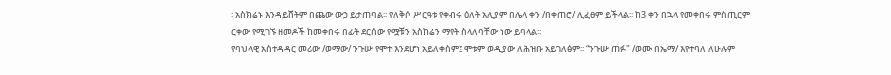፡ አስክሬኑ እንዳይሸትም በጨው ውኃ ይታጠባል፡፡ የለቅሶ ሥርዓቱ የቀብሩ ዕለት አሊያም በሌላ ቀን /በቀጠሮ/ ሊፈፀም ይችላል፡፡ ከ3 ቀን በኋላ የመቀበሩ ምስጢርም ርቀው የሚገኙ ዘመዶች ከመቀበሩ በፊት ደርሰው የሟቹን አስከሬን ማየት ስላለባቸው ነው ይባላል፡፡
የባህላዊ አስተዳዳር መሪው /ወማው/ ንጉሡ የሞተ እንደሆነ አይለቀስም፤ ሞቱም ወዲያው ለሕዝቡ አይገለፅም፡፡ “ንጉሡ ጠፉ" /ወሙ በኤማ/ እየተባለ ለሁሉም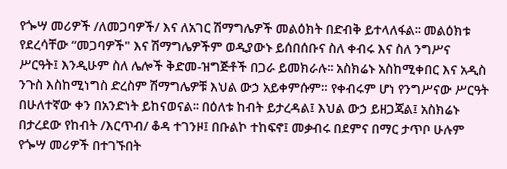የጐሣ መሪዎች /ለመጋባዎች/ እና ለአገር ሽማግሌዎች መልዕክት በድብቅ ይተላለፋል፡፡ መልዕክቱ የደረሳቸው “መጋባዎች" እና ሽማግሌዎችም ወዲያውኑ ይሰበሰቡና ስለ ቀብሩ እና ስለ ንግሥና ሥርዓት፤ እንዲሁም ስለ ሌሎች ቅድመ-ዝግጅቶች በጋራ ይመክራሉ፡፡ አስክሬኑ አስከሚቀበር እና አዲስ ንጉስ እስከሚነግስ ድረስም ሽማግሌዎቹ እህል ውኃ አይቀምሱም። የቀብሩም ሆነ የንግሥናው ሥርዓት በሁለተኛው ቀን በአንድነት ይከናወናል፡፡ በዕለቱ ከብት ይታረዳል፤ እህል ውኃ ይዘጋጃል፤ አስክሬኑ በታረደው የከብት /እርጥብ/ ቆዳ ተገንዞ፤ በቡልኮ ተከፍኖ፤ መቃብሩ በደምና በማር ታጥቦ ሁሉም የጐሣ መሪዎች በተገኙበት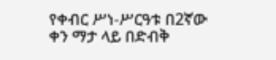የቀብር ሥነ-ሥርዓቱ በ2ኛው ቀን ማታ ላይ በድብቅ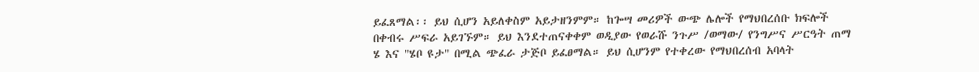ይፈጸማል፡፡ ይህ ሲሆን አይለቀስም አይታዘንምም። ከጐሣ መሪዎች ውጭ ሌሎች የማህበረሰቡ ክፍሎች በቀብሩ ሥፍራ አይገኙም። ይህ እንደተጠናቀቀም ወዲያው የወራሹ ንጉሥ /ወማው/ የንግሥና ሥርዓት ጠማ ሄ እና "ሄቦ ዩታ" በሚል ጭፈራ ታጅቦ ይፈፀማል። ይህ ሲሆንም የተቀረው የማህበረሰብ አባላት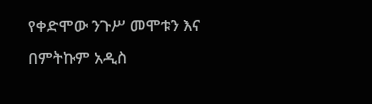የቀድሞው ንጉሥ መሞቱን እና በምትኩም አዲስ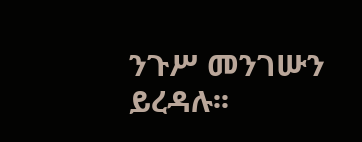ንጉሥ መንገሡን ይረዳሉ፡፡